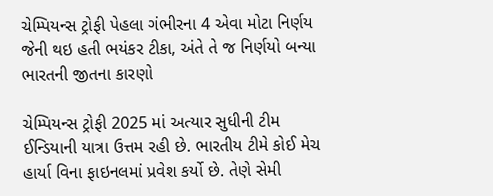ચેમ્પિયન્સ ટ્રોફી પેહલા ગંભીરના 4 એવા મોટા નિર્ણય જેની થઇ હતી ભયંકર ટીકા, અંતે તે જ નિર્ણયો બન્યા ભારતની જીતના કારણો

ચેમ્પિયન્સ ટ્રોફી 2025 માં અત્યાર સુધીની ટીમ ઈન્ડિયાની યાત્રા ઉત્તમ રહી છે. ભારતીય ટીમે કોઈ મેચ હાર્યા વિના ફાઇનલમાં પ્રવેશ કર્યો છે. તેણે સેમી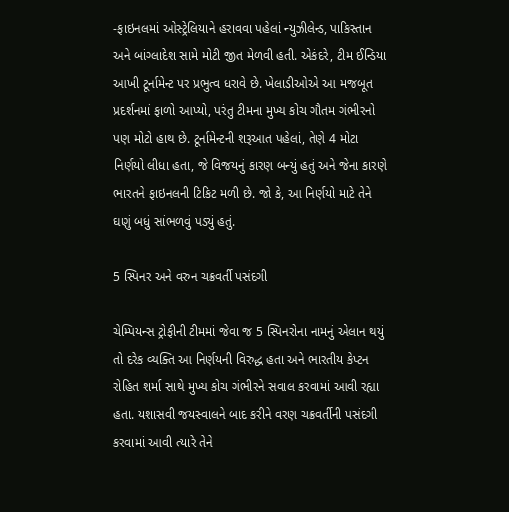-ફાઇનલમાં ઓસ્ટ્રેલિયાને હરાવવા પહેલાં ન્યુઝીલેન્ડ, પાકિસ્તાન અને બાંગ્લાદેશ સામે મોટી જીત મેળવી હતી. એકંદરે, ટીમ ઈન્ડિયા આખી ટૂર્નામેન્ટ પર પ્રભુત્વ ધરાવે છે. ખેલાડીઓએ આ મજબૂત પ્રદર્શનમાં ફાળો આપ્યો, પરંતુ ટીમના મુખ્ય કોચ ગૌતમ ગંભીરનો પણ મોટો હાથ છે. ટૂર્નામેન્ટની શરૂઆત પહેલાં, તેણે 4 મોટા નિર્ણયો લીધા હતા, જે વિજયનું કારણ બન્યું હતું અને જેના કારણે ભારતને ફાઇનલની ટિકિટ મળી છે. જો કે, આ નિર્ણયો માટે તેને ઘણું બધું સાંભળવું પડ્યું હતું.

5 સ્પિનર અને વરુન ચક્રવર્તી પસંદગી

ચેમ્પિયન્સ ટ્રોફીની ટીમમાં જેવા જ 5 સ્પિનરોના નામનું એલાન થયું તો દરેક વ્યક્તિ આ નિર્ણયની વિરુદ્ધ હતા અને ભારતીય કેપ્ટન રોહિત શર્મા સાથે મુખ્ય કોચ ગંભીરને સવાલ કરવામાં આવી રહ્યા હતા. યશાસવી જયસ્વાલને બાદ કરીને વરણ ચક્રવર્તીની પસંદગી કરવામાં આવી ત્યારે તેને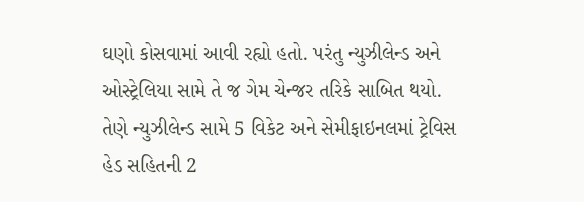ઘણો કોસવામાં આવી રહ્યો હતો. પરંતુ ન્યુઝીલેન્ડ અને ઓસ્ટ્રેલિયા સામે તે જ ગેમ ચેન્જર તરિકે સાબિત થયો. તેણે ન્યુઝીલેન્ડ સામે 5 વિકેટ અને સેમીફાઇનલમાં ટ્રેવિસ હેડ સહિતની 2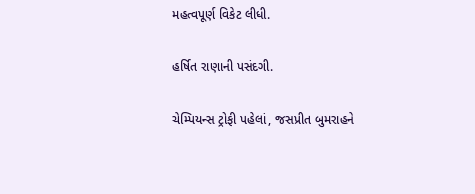મહત્વપૂર્ણ વિકેટ લીધી.

હર્ષિત રાણાની પસંદગી.

ચેમ્પિયન્સ ટ્રોફી પહેલાં, જસપ્રીત બુમરાહને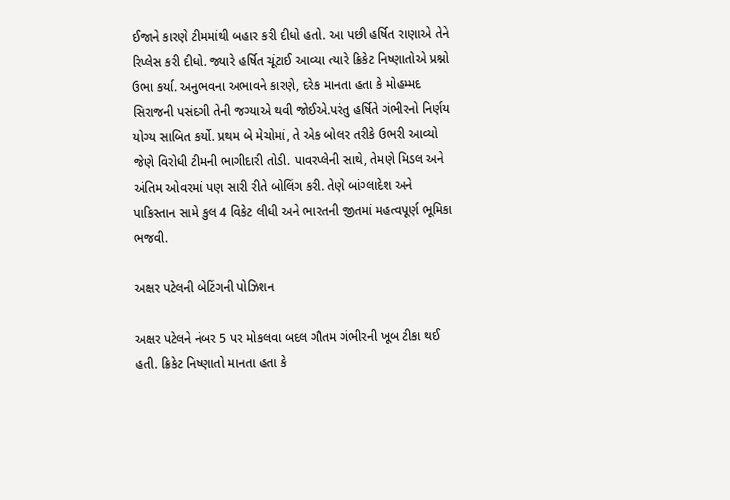ઈજાને કારણે ટીમમાંથી બહાર કરી દીધો હતો. આ પછી હર્ષિત રાણાએ તેને રિપ્લેસ કરી દીધો. જ્યારે હર્ષિત ચૂંટાઈ આવ્યા ત્યારે ક્રિકેટ નિષ્ણાતોએ પ્રશ્નો ઉભા કર્યા. અનુભવના અભાવને કારણે, દરેક માનતા હતા કે મોહમ્મદ સિરાજની પસંદગી તેની જગ્યાએ થવી જોઈએ.પરંતુ હર્ષિતે ગંભીરનો નિર્ણય યોગ્ય સાબિત કર્યો. પ્રથમ બે મેચોમાં, તે એક બોલર તરીકે ઉભરી આવ્યો જેણે વિરોધી ટીમની ભાગીદારી તોડી. પાવરપ્લેની સાથે, તેમણે મિડલ અને અંતિમ ઓવરમાં પણ સારી રીતે બોલિંગ કરી. તેણે બાંગ્લાદેશ અને પાકિસ્તાન સામે કુલ 4 વિકેટ લીધી અને ભારતની જીતમાં મહત્વપૂર્ણ ભૂમિકા ભજવી.

અક્ષર પટેલની બેટિંગની પોઝિશન

અક્ષર પટેલને નંબર 5 પર મોકલવા બદલ ગૌતમ ગંભીરની ખૂબ ટીકા થઈ હતી. ક્રિકેટ નિષ્ણાતો માનતા હતા કે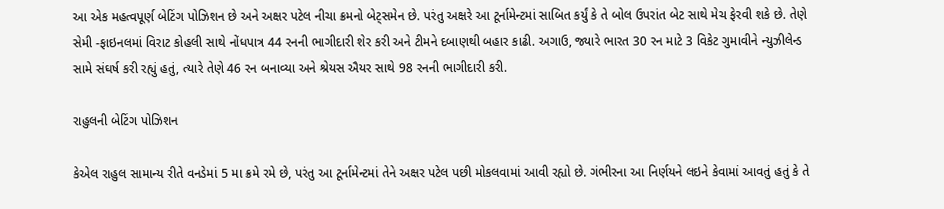આ એક મહત્વપૂર્ણ બેટિંગ પોઝિશન છે અને અક્ષર પટેલ નીચા ક્રમનો બેટ્સમેન છે. પરંતુ અક્ષરે આ ટૂર્નામેન્ટમાં સાબિત કર્યું કે તે બોલ ઉપરાંત બેટ સાથે મેચ ફેરવી શકે છે. તેણે સેમી -ફાઇનલમાં વિરાટ કોહલી સાથે નોંધપાત્ર 44 રનની ભાગીદારી શેર કરી અને ટીમને દબાણથી બહાર કાઢી. અગાઉ, જ્યારે ભારત 30 રન માટે 3 વિકેટ ગુમાવીને ન્યુઝીલેન્ડ સામે સંઘર્ષ કરી રહ્યું હતું, ત્યારે તેણે 46 રન બનાવ્યા અને શ્રેયસ ઐયર સાથે 98 રનની ભાગીદારી કરી.

રાહુલની બેટિંગ પોઝિશન

કેએલ રાહુલ સામાન્ય રીતે વનડેમાં 5 મા ક્રમે રમે છે, પરંતુ આ ટૂર્નામેન્ટમાં તેને અક્ષર પટેલ પછી મોકલવામાં આવી રહ્યો છે. ગંભીરના આ નિર્ણયને લઇને કેવામાં આવતું હતું કે તે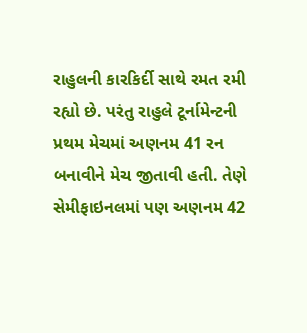રાહુલની કારકિર્દી સાથે રમત રમી રહ્યો છે. પરંતુ રાહુલે ટૂર્નામેન્ટની પ્રથમ મેચમાં અણનમ 41 રન બનાવીને મેચ જીતાવી હતી. તેણે સેમીફાઇનલમાં પણ અણનમ 42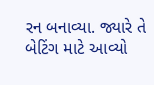રન બનાવ્યા. જ્યારે તે બેટિંગ માટે આવ્યો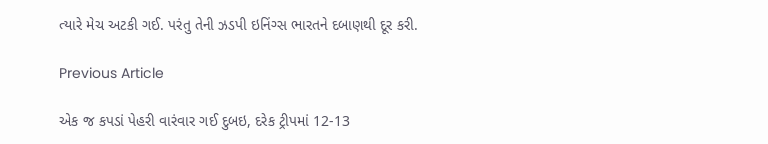ત્યારે મેચ અટકી ગઈ. પરંતુ તેની ઝડપી ઇનિંગ્સ ભારતને દબાણથી દૂર કરી.

Previous Article

એક જ કપડાં પેહરી વારંવાર ગઈ દુબઇ, દરેક ટ્રીપમાં 12-13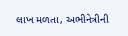લાખ મળતા, અભીનેત્રીની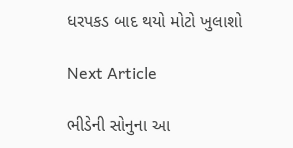ધરપકડ બાદ થયો મોટો ખુલાશો

Next Article

ભીડેની સોનુના આ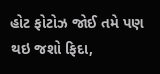હોટ ફોટોઝ જોઈ તમે પણ થઇ જશો ફિદા,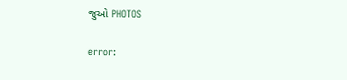જુઓ PHOTOS

error: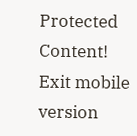Protected Content!
Exit mobile version